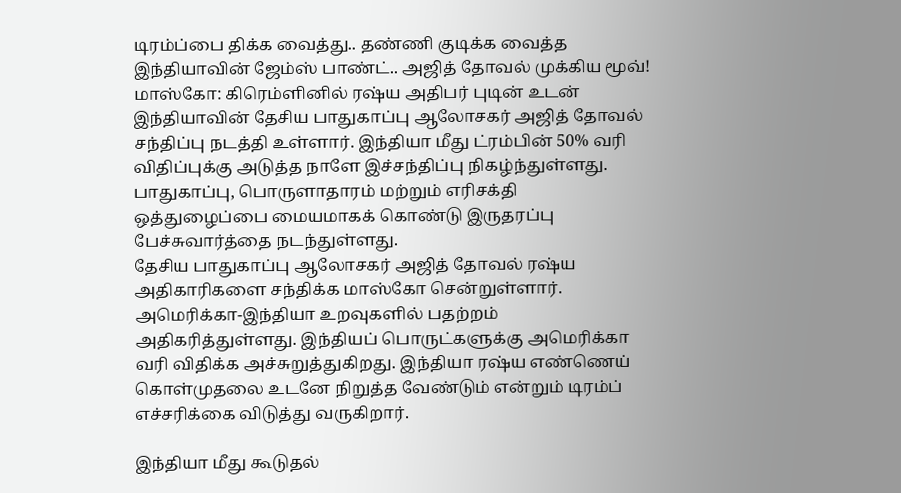டிரம்ப்பை திக்க வைத்து.. தண்ணி குடிக்க வைத்த இந்தியாவின் ஜேம்ஸ் பாண்ட்.. அஜித் தோவல் முக்கிய மூவ்!
மாஸ்கோ: கிரெம்ளினில் ரஷ்ய அதிபர் புடின் உடன் இந்தியாவின் தேசிய பாதுகாப்பு ஆலோசகர் அஜித் தோவல் சந்திப்பு நடத்தி உள்ளார். இந்தியா மீது ட்ரம்பின் 50% வரி விதிப்புக்கு அடுத்த நாளே இச்சந்திப்பு நிகழ்ந்துள்ளது. பாதுகாப்பு, பொருளாதாரம் மற்றும் எரிசக்தி ஒத்துழைப்பை மையமாகக் கொண்டு இருதரப்பு பேச்சுவார்த்தை நடந்துள்ளது.
தேசிய பாதுகாப்பு ஆலோசகர் அஜித் தோவல் ரஷ்ய அதிகாரிகளை சந்திக்க மாஸ்கோ சென்றுள்ளார். அமெரிக்கா-இந்தியா உறவுகளில் பதற்றம் அதிகரித்துள்ளது. இந்தியப் பொருட்களுக்கு அமெரிக்கா வரி விதிக்க அச்சுறுத்துகிறது. இந்தியா ரஷ்ய எண்ணெய் கொள்முதலை உடனே நிறுத்த வேண்டும் என்றும் டிரம்ப் எச்சரிக்கை விடுத்து வருகிறார்.

இந்தியா மீது கூடுதல்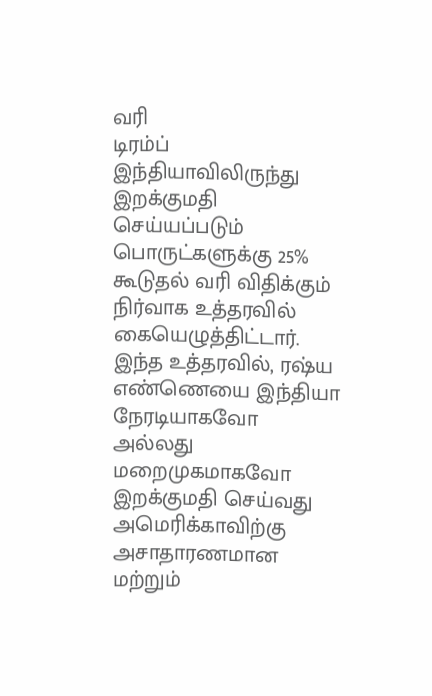வரி
டிரம்ப் இந்தியாவிலிருந்து இறக்குமதி செய்யப்படும் பொருட்களுக்கு 25% கூடுதல் வரி விதிக்கும் நிர்வாக உத்தரவில் கையெழுத்திட்டார். இந்த உத்தரவில், ரஷ்ய எண்ணெயை இந்தியா நேரடியாகவோ அல்லது மறைமுகமாகவோ இறக்குமதி செய்வது அமெரிக்காவிற்கு அசாதாரணமான மற்றும்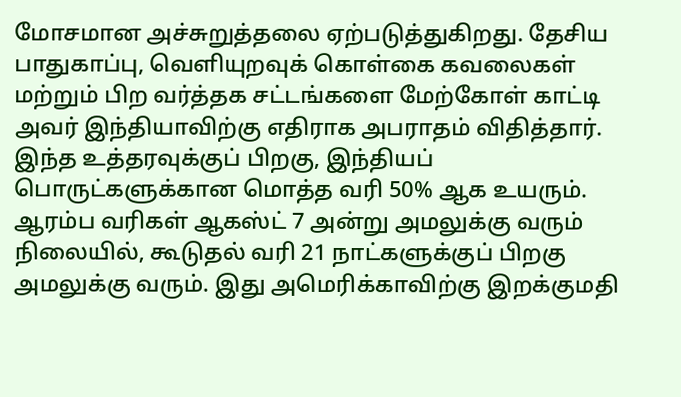மோசமான அச்சுறுத்தலை ஏற்படுத்துகிறது. தேசிய பாதுகாப்பு, வெளியுறவுக் கொள்கை கவலைகள் மற்றும் பிற வர்த்தக சட்டங்களை மேற்கோள் காட்டி அவர் இந்தியாவிற்கு எதிராக அபராதம் விதித்தார்.
இந்த உத்தரவுக்குப் பிறகு, இந்தியப் பொருட்களுக்கான மொத்த வரி 50% ஆக உயரும். ஆரம்ப வரிகள் ஆகஸ்ட் 7 அன்று அமலுக்கு வரும் நிலையில், கூடுதல் வரி 21 நாட்களுக்குப் பிறகு அமலுக்கு வரும். இது அமெரிக்காவிற்கு இறக்குமதி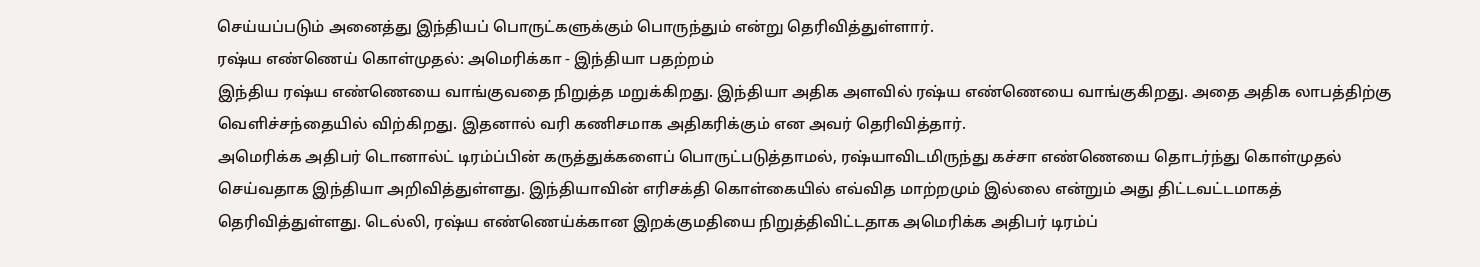செய்யப்படும் அனைத்து இந்தியப் பொருட்களுக்கும் பொருந்தும் என்று தெரிவித்துள்ளார்.
ரஷ்ய எண்ணெய் கொள்முதல்: அமெரிக்கா - இந்தியா பதற்றம்
இந்திய ரஷ்ய எண்ணெயை வாங்குவதை நிறுத்த மறுக்கிறது. இந்தியா அதிக அளவில் ரஷ்ய எண்ணெயை வாங்குகிறது. அதை அதிக லாபத்திற்கு வெளிச்சந்தையில் விற்கிறது. இதனால் வரி கணிசமாக அதிகரிக்கும் என அவர் தெரிவித்தார்.
அமெரிக்க அதிபர் டொனால்ட் டிரம்ப்பின் கருத்துக்களைப் பொருட்படுத்தாமல், ரஷ்யாவிடமிருந்து கச்சா எண்ணெயை தொடர்ந்து கொள்முதல் செய்வதாக இந்தியா அறிவித்துள்ளது. இந்தியாவின் எரிசக்தி கொள்கையில் எவ்வித மாற்றமும் இல்லை என்றும் அது திட்டவட்டமாகத் தெரிவித்துள்ளது. டெல்லி, ரஷ்ய எண்ணெய்க்கான இறக்குமதியை நிறுத்திவிட்டதாக அமெரிக்க அதிபர் டிரம்ப்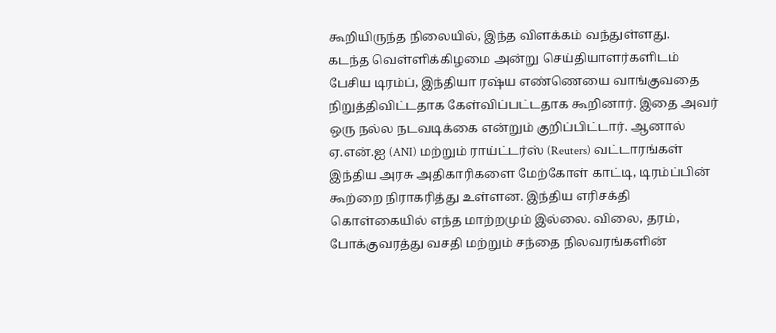கூறியிருந்த நிலையில், இந்த விளக்கம் வந்துள்ளது.
கடந்த வெள்ளிக்கிழமை அன்று செய்தியாளர்களிடம் பேசிய டிரம்ப், இந்தியா ரஷ்ய எண்ணெயை வாங்குவதை நிறுத்திவிட்டதாக கேள்விப்பட்டதாக கூறினார். இதை அவர் ஒரு நல்ல நடவடிக்கை என்றும் குறிப்பிட்டார். ஆனால் ஏ.என்.ஐ (ANI) மற்றும் ராய்ட்டர்ஸ் (Reuters) வட்டாரங்கள் இந்திய அரசு அதிகாரிகளை மேற்கோள் காட்டி, டிரம்ப்பின் கூற்றை நிராகரித்து உள்ளன. இந்திய எரிசக்தி கொள்கையில் எந்த மாற்றமும் இல்லை. விலை, தரம், போக்குவரத்து வசதி மற்றும் சந்தை நிலவரங்களின்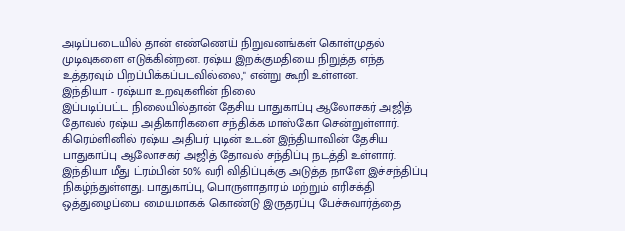அடிப்படையில் தான் எண்ணெய் நிறுவனங்கள் கொள்முதல் முடிவுகளை எடுக்கின்றன. ரஷ்ய இறக்குமதியை நிறுத்த எந்த உத்தரவும் பிறப்பிக்கப்படவில்லை," என்று கூறி உள்ளன.
இந்தியா - ரஷ்யா உறவுகளின் நிலை
இப்படிப்பட்ட நிலையில்தான் தேசிய பாதுகாப்பு ஆலோசகர் அஜித் தோவல் ரஷ்ய அதிகாரிகளை சந்திக்க மாஸ்கோ சென்றுள்ளார். கிரெம்ளினில் ரஷ்ய அதிபர் புடின் உடன் இந்தியாவின் தேசிய பாதுகாப்பு ஆலோசகர் அஜித் தோவல் சந்திப்பு நடத்தி உள்ளார். இந்தியா மீது ட்ரம்பின் 50% வரி விதிப்புக்கு அடுத்த நாளே இச்சந்திப்பு நிகழ்ந்துள்ளது. பாதுகாப்பு, பொருளாதாரம் மற்றும் எரிசக்தி ஒத்துழைப்பை மையமாகக் கொண்டு இருதரப்பு பேச்சுவார்த்தை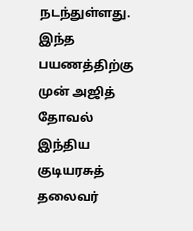நடந்துள்ளது. இந்த பயணத்திற்கு முன் அஜித் தோவல் இந்திய குடியரசுத் தலைவர்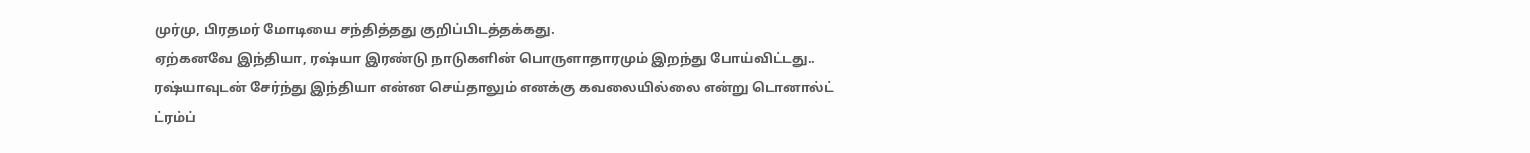முர்மு, பிரதமர் மோடியை சந்தித்தது குறிப்பிடத்தக்கது.
ஏற்கனவே இந்தியா, ரஷ்யா இரண்டு நாடுகளின் பொருளாதாரமும் இறந்து போய்விட்டது.. ரஷ்யாவுடன் சேர்ந்து இந்தியா என்ன செய்தாலும் எனக்கு கவலையில்லை என்று டொனால்ட் ட்ரம்ப்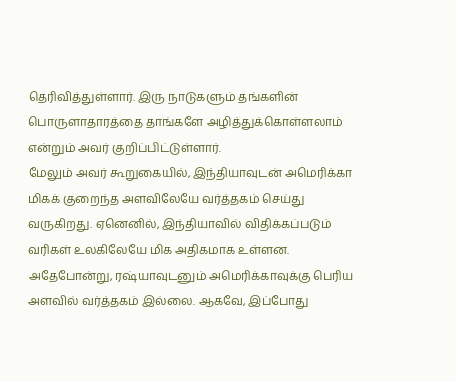தெரிவித்துள்ளார். இரு நாடுகளும் தங்களின் பொருளாதாரத்தை தாங்களே அழித்துக்கொள்ளலாம் என்றும் அவர் குறிப்பிட்டுள்ளார்.
மேலும் அவர் கூறுகையில், இந்தியாவுடன் அமெரிக்கா மிகக் குறைந்த அளவிலேயே வர்த்தகம் செய்து வருகிறது. ஏனெனில், இந்தியாவில் விதிக்கப்படும் வரிகள் உலகிலேயே மிக அதிகமாக உள்ளன. அதேபோன்று, ரஷ்யாவுடனும் அமெரிக்காவுக்கு பெரிய அளவில் வர்த்தகம் இல்லை. ஆகவே, இப்போது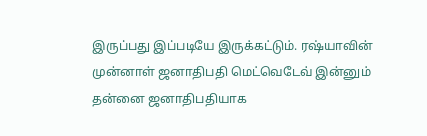இருப்பது இப்படியே இருக்கட்டும். ரஷ்யாவின் முன்னாள் ஜனாதிபதி மெட்வெடேவ் இன்னும் தன்னை ஜனாதிபதியாக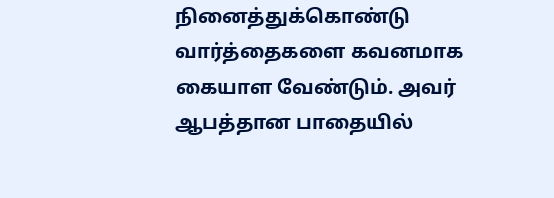நினைத்துக்கொண்டு வார்த்தைகளை கவனமாக கையாள வேண்டும். அவர் ஆபத்தான பாதையில்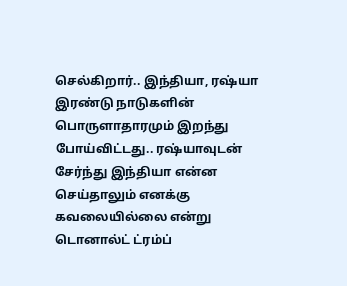செல்கிறார்.. இந்தியா, ரஷ்யா இரண்டு நாடுகளின் பொருளாதாரமும் இறந்து போய்விட்டது.. ரஷ்யாவுடன் சேர்ந்து இந்தியா என்ன செய்தாலும் எனக்கு கவலையில்லை என்று டொனால்ட் ட்ரம்ப்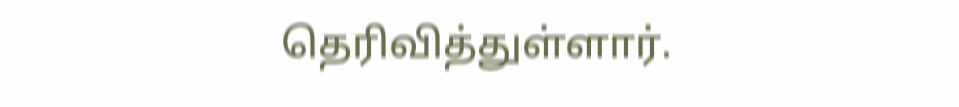தெரிவித்துள்ளார்.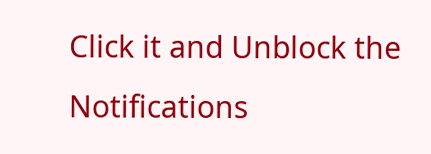Click it and Unblock the Notifications